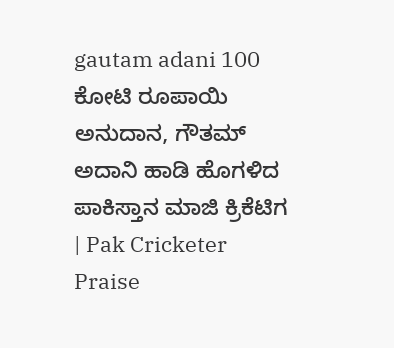gautam adani 100 ಕೋಟಿ ರೂಪಾಯಿ ಅನುದಾನ, ಗೌತಮ್ ಅದಾನಿ ಹಾಡಿ ಹೊಗಳಿದ ಪಾಕಿಸ್ತಾನ ಮಾಜಿ ಕ್ರಿಕೆಟಿಗ | Pak Cricketer Praise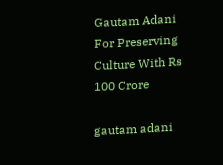Gautam Adani For Preserving Culture With Rs 100 Crore

gautam adani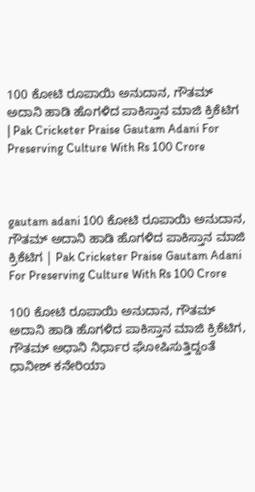100 ಕೋಟಿ ರೂಪಾಯಿ ಅನುದಾನ, ಗೌತಮ್ ಅದಾನಿ ಹಾಡಿ ಹೊಗಳಿದ ಪಾಕಿಸ್ತಾನ ಮಾಜಿ ಕ್ರಿಕೆಟಿಗ | Pak Cricketer Praise Gautam Adani For Preserving Culture With Rs 100 Crore



gautam adani 100 ಕೋಟಿ ರೂಪಾಯಿ ಅನುದಾನ, ಗೌತಮ್ ಅದಾನಿ ಹಾಡಿ ಹೊಗಳಿದ ಪಾಕಿಸ್ತಾನ ಮಾಜಿ ಕ್ರಿಕೆಟಿಗ | Pak Cricketer Praise Gautam Adani For Preserving Culture With Rs 100 Crore

100 ಕೋಟಿ ರೂಪಾಯಿ ಅನುದಾನ, ಗೌತಮ್ ಅದಾನಿ ಹಾಡಿ ಹೊಗಳಿದ ಪಾಕಿಸ್ತಾನ ಮಾಜಿ ಕ್ರಿಕೆಟಿಗ, ಗೌತಮ್ ಅಧಾನಿ ನಿರ್ಧಾರ ಘೋಷಿಸುತ್ತಿದ್ದಂತೆ ಧಾನೀಶ್ ಕನೇರಿಯಾ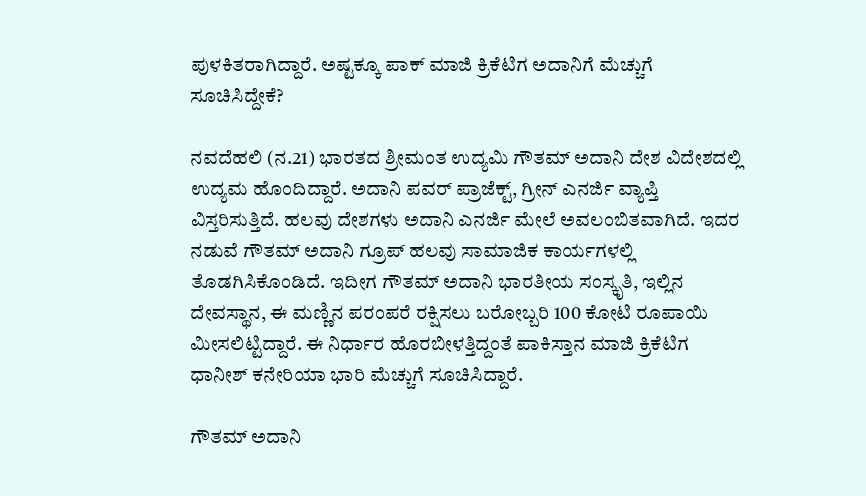ಪುಳಕಿತರಾಗಿದ್ದಾರೆ. ಅಷ್ಟಕ್ಕೂ ಪಾಕ್ ಮಾಜಿ ಕ್ರಿಕೆಟಿಗ ಅದಾನಿಗೆ ಮೆಚ್ಚುಗೆ ಸೂಚಿಸಿದ್ದೇಕೆ?

ನವದೆಹಲಿ (ನ.21) ಭಾರತದ ಶ್ರೀಮಂತ ಉದ್ಯಮಿ ಗೌತಮ್ ಅದಾನಿ ದೇಶ ವಿದೇಶದಲ್ಲಿ ಉದ್ಯಮ ಹೊಂದಿದ್ದಾರೆ. ಅದಾನಿ ಪವರ್ ಪ್ರಾಜೆಕ್ಟ್, ಗ್ರೀನ್ ಎನರ್ಜಿ ವ್ಯಾಪ್ತಿ ವಿಸ್ತರಿಸುತ್ತಿದೆ. ಹಲವು ದೇಶಗಳು ಅದಾನಿ ಎನರ್ಜಿ ಮೇಲೆ ಅವಲಂಬಿತವಾಗಿದೆ. ಇದರ ನಡುವೆ ಗೌತಮ್ ಅದಾನಿ ಗ್ರೂಪ್ ಹಲವು ಸಾಮಾಜಿಕ ಕಾರ್ಯಗಳಲ್ಲಿ ತೊಡಗಿಸಿಕೊಂಡಿದೆ. ಇದೀಗ ಗೌತಮ್ ಅದಾನಿ ಭಾರತೀಯ ಸಂಸ್ಕೃತಿ, ಇಲ್ಲಿನ ದೇವಸ್ಥಾನ, ಈ ಮಣ್ಣಿನ ಪರಂಪರೆ ರಕ್ಷಿಸಲು ಬರೋಬ್ಬರಿ 100 ಕೋಟಿ ರೂಪಾಯಿ ಮೀಸಲಿಟ್ಟಿದ್ದಾರೆ. ಈ ನಿರ್ಧಾರ ಹೊರಬೀಳತ್ತಿದ್ದಂತೆ ಪಾಕಿಸ್ತಾನ ಮಾಜಿ ಕ್ರಿಕೆಟಿಗ ಧಾನೀಶ್ ಕನೇರಿಯಾ ಭಾರಿ ಮೆಚ್ಚುಗೆ ಸೂಚಿಸಿದ್ದಾರೆ.

ಗೌತಮ್ ಅದಾನಿ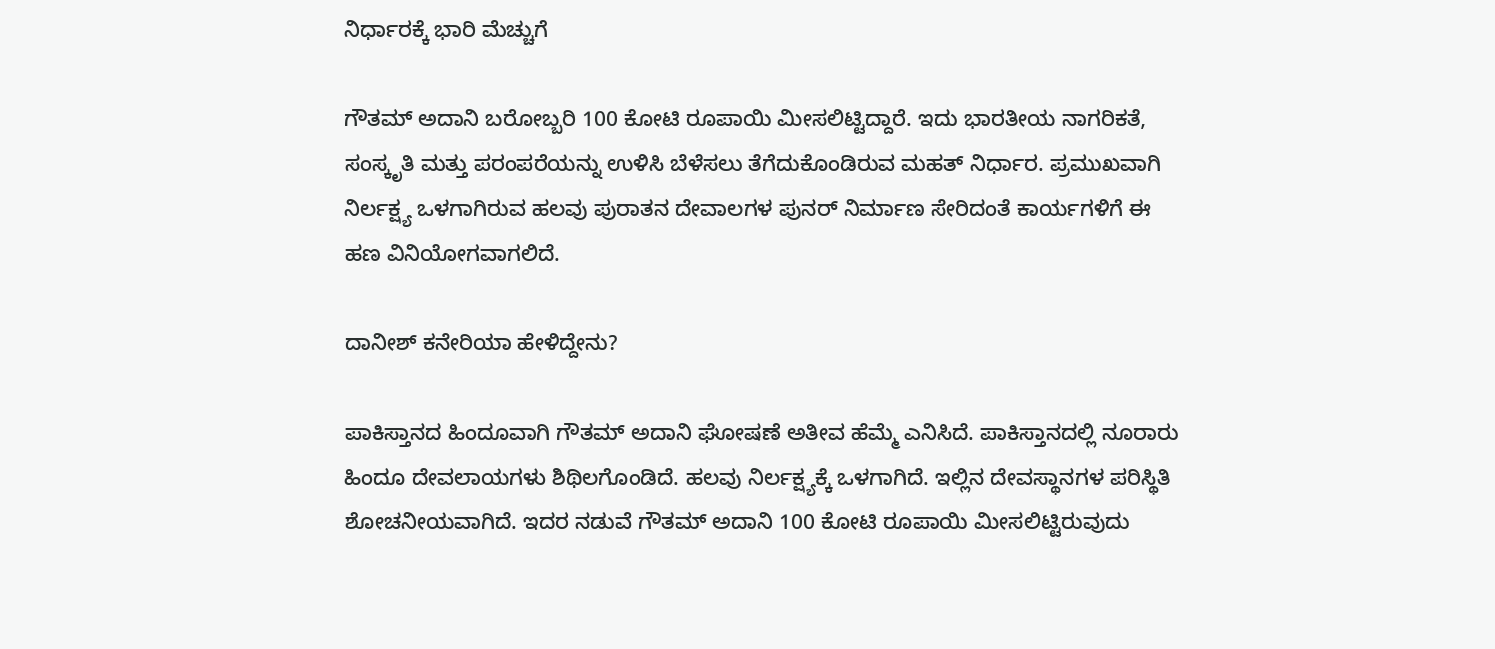ನಿರ್ಧಾರಕ್ಕೆ ಭಾರಿ ಮೆಚ್ಚುಗೆ

ಗೌತಮ್ ಅದಾನಿ ಬರೋಬ್ಬರಿ 100 ಕೋಟಿ ರೂಪಾಯಿ ಮೀಸಲಿಟ್ಟಿದ್ದಾರೆ. ಇದು ಭಾರತೀಯ ನಾಗರಿಕತೆ, ಸಂಸ್ಕೃತಿ ಮತ್ತು ಪರಂಪರೆಯನ್ನು ಉಳಿಸಿ ಬೆಳೆಸಲು ತೆಗೆದುಕೊಂಡಿರುವ ಮಹತ್ ನಿರ್ಧಾರ. ಪ್ರಮುಖವಾಗಿ ನಿರ್ಲಕ್ಷ್ಯ ಒಳಗಾಗಿರುವ ಹಲವು ಪುರಾತನ ದೇವಾಲಗಳ ಪುನರ್ ನಿರ್ಮಾಣ ಸೇರಿದಂತೆ ಕಾರ್ಯಗಳಿಗೆ ಈ ಹಣ ವಿನಿಯೋಗವಾಗಲಿದೆ.

ದಾನೀಶ್ ಕನೇರಿಯಾ ಹೇಳಿದ್ದೇನು?

ಪಾಕಿಸ್ತಾನದ ಹಿಂದೂವಾಗಿ ಗೌತಮ್ ಅದಾನಿ ಘೋಷಣೆ ಅತೀವ ಹೆಮ್ಮೆ ಎನಿಸಿದೆ. ಪಾಕಿಸ್ತಾನದಲ್ಲಿ ನೂರಾರು ಹಿಂದೂ ದೇವಲಾಯಗಳು ಶಿಥಿಲಗೊಂಡಿದೆ. ಹಲವು ನಿರ್ಲಕ್ಷ್ಯಕ್ಕೆ ಒಳಗಾಗಿದೆ. ಇಲ್ಲಿನ ದೇವಸ್ಥಾನಗಳ ಪರಿಸ್ಥಿತಿ ಶೋಚನೀಯವಾಗಿದೆ. ಇದರ ನಡುವೆ ಗೌತಮ್ ಅದಾನಿ 100 ಕೋಟಿ ರೂಪಾಯಿ ಮೀಸಲಿಟ್ಟಿರುವುದು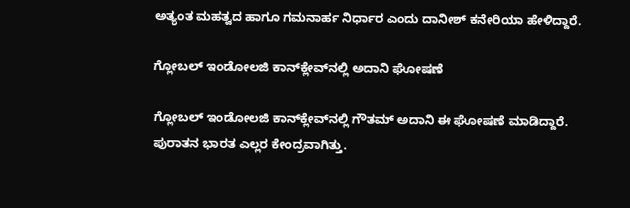ಅತ್ಯಂತ ಮಹತ್ವದ ಹಾಗೂ ಗಮನಾರ್ಹ ನಿರ್ಧಾರ ಎಂದು ದಾನೀಶ್ ಕನೇರಿಯಾ ಹೇಳಿದ್ದಾರೆ.

ಗ್ಲೋಬಲ್ ಇಂಡೋಲಜಿ ಕಾನ್‌ಕ್ಲೇವ್‌ನಲ್ಲಿ ಅದಾನಿ ಘೋಷಣೆ

ಗ್ಲೋಬಲ್ ಇಂಡೋಲಜಿ ಕಾನ್‌ಕ್ಲೇವ್‌ನಲ್ಲಿ ಗೌತಮ್ ಅದಾನಿ ಈ ಘೋಷಣೆ ಮಾಡಿದ್ದಾರೆ. ಪುರಾತನ ಭಾರತ ಎಲ್ಲರ ಕೇಂದ್ರವಾಗಿತ್ತು.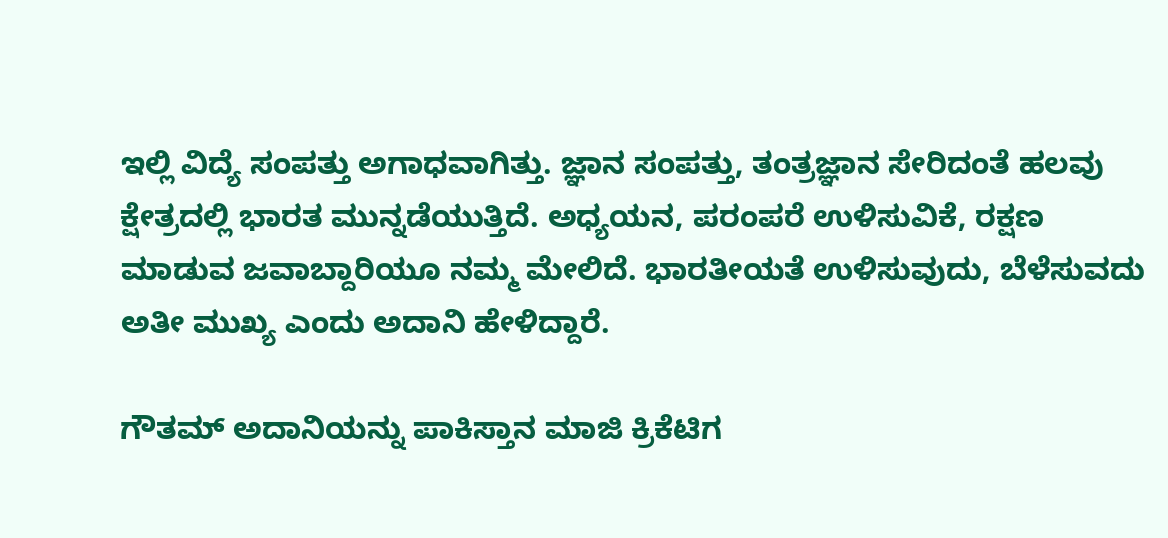ಇಲ್ಲಿ ವಿದ್ಯೆ ಸಂಪತ್ತು ಅಗಾಧವಾಗಿತ್ತು. ಜ್ಞಾನ ಸಂಪತ್ತು, ತಂತ್ರಜ್ಞಾನ ಸೇರಿದಂತೆ ಹಲವು ಕ್ಷೇತ್ರದಲ್ಲಿ ಭಾರತ ಮುನ್ನಡೆಯುತ್ತಿದೆ. ಅಧ್ಯಯನ, ಪರಂಪರೆ ಉಳಿಸುವಿಕೆ, ರಕ್ಷಣ ಮಾಡುವ ಜವಾಬ್ದಾರಿಯೂ ನಮ್ಮ ಮೇಲಿದೆ. ಭಾರತೀಯತೆ ಉಳಿಸುವುದು, ಬೆಳೆಸುವದು ಅತೀ ಮುಖ್ಯ ಎಂದು ಅದಾನಿ ಹೇಳಿದ್ದಾರೆ.

ಗೌತಮ್ ಅದಾನಿಯನ್ನು ಪಾಕಿಸ್ತಾನ ಮಾಜಿ ಕ್ರಿಕೆಟಿಗ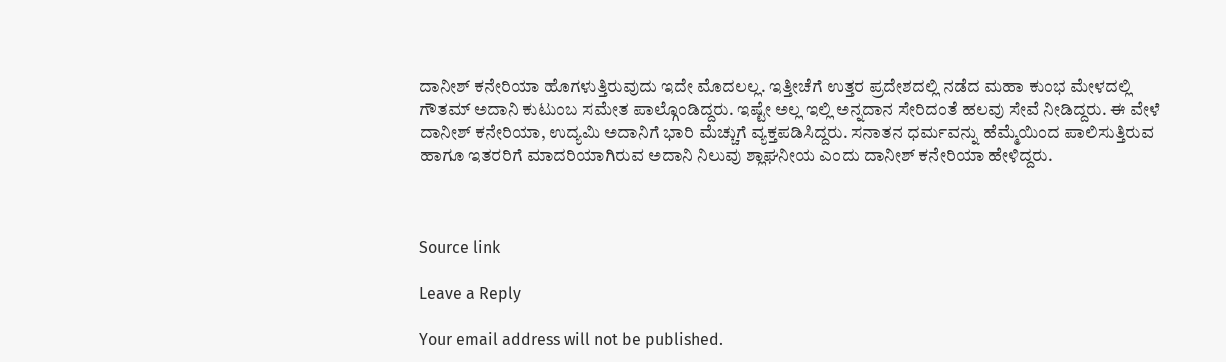ದಾನೀಶ್ ಕನೇರಿಯಾ ಹೊಗಳುತ್ತಿರುವುದು ಇದೇ ಮೊದಲಲ್ಲ. ಇತ್ತೀಚೆಗೆ ಉತ್ತರ ಪ್ರದೇಶದಲ್ಲಿ ನಡೆದ ಮಹಾ ಕುಂಭ ಮೇಳದಲ್ಲಿ ಗೌತಮ್ ಅದಾನಿ ಕುಟುಂಬ ಸಮೇತ ಪಾಲ್ಗೊಂಡಿದ್ದರು. ಇಷ್ಟೇ ಅಲ್ಲ ಇಲ್ಲಿ ಅನ್ನದಾನ ಸೇರಿದಂತೆ ಹಲವು ಸೇವೆ ನೀಡಿದ್ದರು. ಈ ವೇಳೆ ದಾನೀಶ್ ಕನೇರಿಯಾ, ಉದ್ಯಮಿ ಅದಾನಿಗೆ ಭಾರಿ ಮೆಚ್ಚುಗೆ ವ್ಯಕ್ತಪಡಿಸಿದ್ದರು. ಸನಾತನ ಧರ್ಮವನ್ನು ಹೆಮ್ಮೆಯಿಂದ ಪಾಲಿಸುತ್ತಿರುವ ಹಾಗೂ ಇತರರಿಗೆ ಮಾದರಿಯಾಗಿರುವ ಅದಾನಿ ನಿಲುವು ಶ್ಲಾಘನೀಯ ಎಂದು ದಾನೀಶ್ ಕನೇರಿಯಾ ಹೇಳಿದ್ದರು.



Source link

Leave a Reply

Your email address will not be published.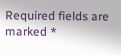Required fields are marked *